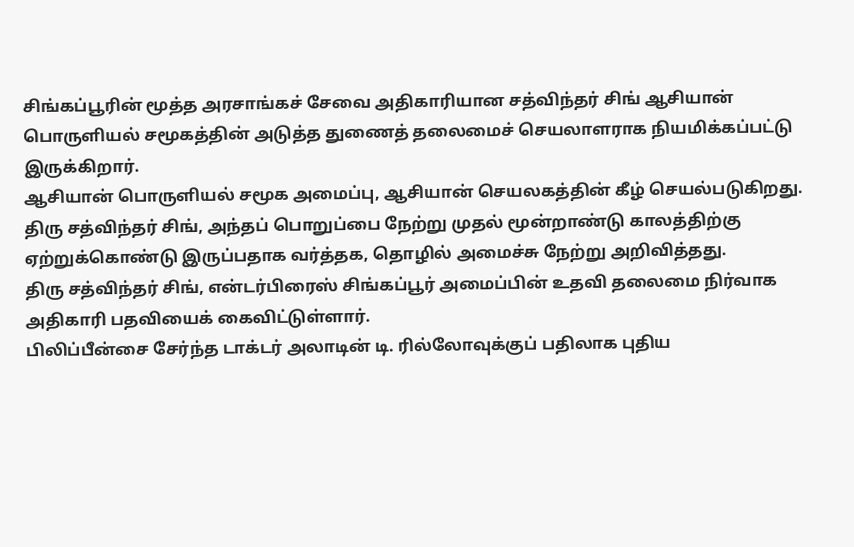சிங்கப்பூரின் மூத்த அரசாங்கச் சேவை அதிகாரியான சத்விந்தர் சிங் ஆசியான் பொருளியல் சமூகத்தின் அடுத்த துணைத் தலைமைச் செயலாளராக நியமிக்கப்பட்டு இருக்கிறார்.
ஆசியான் பொருளியல் சமூக அமைப்பு, ஆசியான் செயலகத்தின் கீழ் செயல்படுகிறது. திரு சத்விந்தர் சிங், அந்தப் பொறுப்பை நேற்று முதல் மூன்றாண்டு காலத்திற்கு ஏற்றுக்கொண்டு இருப்பதாக வர்த்தக, தொழில் அமைச்சு நேற்று அறிவித்தது.
திரு சத்விந்தர் சிங், என்டர்பிரைஸ் சிங்கப்பூர் அமைப்பின் உதவி தலைமை நிர்வாக அதிகாரி பதவியைக் கைவிட்டுள்ளார்.
பிலிப்பீன்சை சேர்ந்த டாக்டர் அலாடின் டி. ரில்லோவுக்குப் பதிலாக புதிய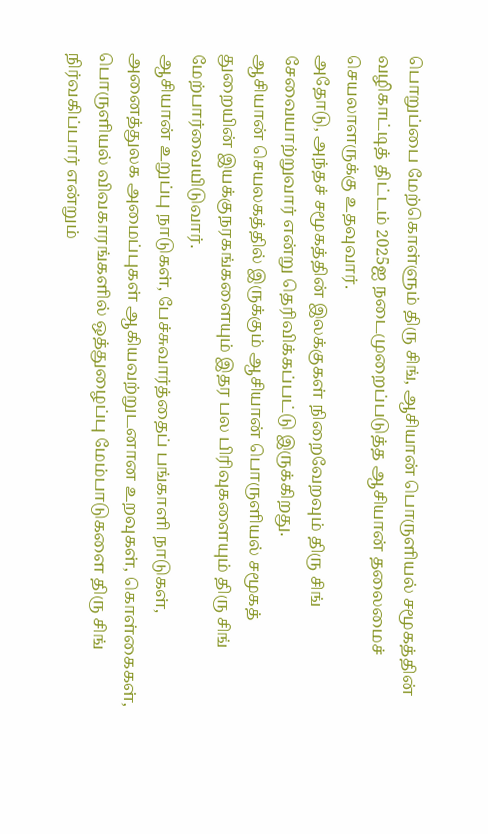பொறுப்பை மேற்கொள்ளும் திரு சிங், ஆசியான் பொருளியல் சமூகத்தின் வழிகாட்டித் திட்டம் 2025ஐ நடைமுறைப்படுத்த ஆசியான் தலைமைச் செயலாளருக்கு உதவுவார்.
அதோடு, அந்தச் சமூகத்தின் இலக்குகள் நிறைவேறவும் திரு சிங் சேவையாற்றுவார் என்று தெரிவிக்கப்பட்டு இருக்கிறது.
ஆசியான் செயலகத்தில் இருக்கும் ஆசியான் பொருளியல் சமூகத் துறையின் இயக்குநரகங்களையும் இதர பல பிரிவுகளையும் திரு சிங் மேற்பார்வையிடுவார்.
ஆசியான் உறுப்பு நாடுகள், பேச்சுவார்த்தைப் பங்காளி நாடுகள், அனைத்துலக அமைப்புகள் ஆகியவற்றுடனான உறவுகள், கொள்கைகள், பொருளியல் விவகாரங்களில் ஒத்துழைப்பு மேம்பாடுகளை திரு சிங் நிர்வகிப்பார் என்றும்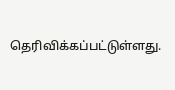தெரிவிக்கப்பட்டுள்ளது.